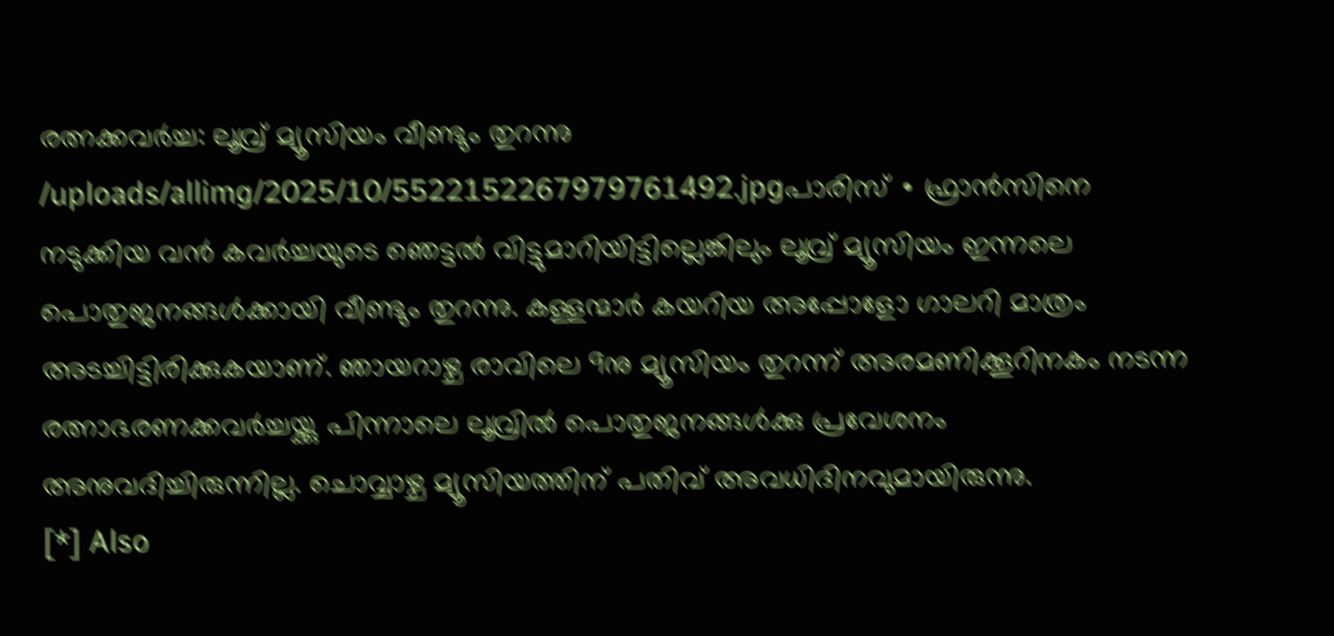രത്നക്കവർച്ച: ലൂവ്ര് മ്യൂസിയം വീണ്ടും തുറന്നു
/uploads/allimg/2025/10/5522152267979761492.jpgപാരിസ് ∙ ഫ്രാൻസിനെ നടുക്കിയ വൻ കവർച്ചയുടെ ഞെട്ടൽ വിട്ടുമാറിയിട്ടില്ലെങ്കിലും ലൂവ്ര് മ്യൂസിയം ഇന്നലെ പൊതുജനങ്ങൾക്കായി വീണ്ടും തുറന്നു. കള്ളന്മാർ കയറിയ അപ്പോളോ ഗാലറി മാത്രം അടച്ചിട്ടിരിക്കുകയാണ്. ഞായറാഴ്ച രാവിലെ 9നു മ്യൂസിയം തുറന്ന് അരമണിക്കൂറിനകം നടന്ന രത്നാഭരണക്കവർച്ചയ്ക്കു പിന്നാലെ ലൂവ്രിൽ പൊതുജനങ്ങൾക്കു പ്രവേശനം അനുവദിച്ചിരുന്നില്ല. ചൊവ്വാഴ്ച മ്യൂസിയത്തിന് പതിവ് അവധിദിനവുമായിരുന്നു.
[*] Also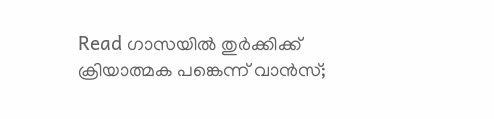Read ഗാസയിൽ തുർക്കിക്ക് ക്രിയാത്മക പങ്കെന്ന് വാൻസ്;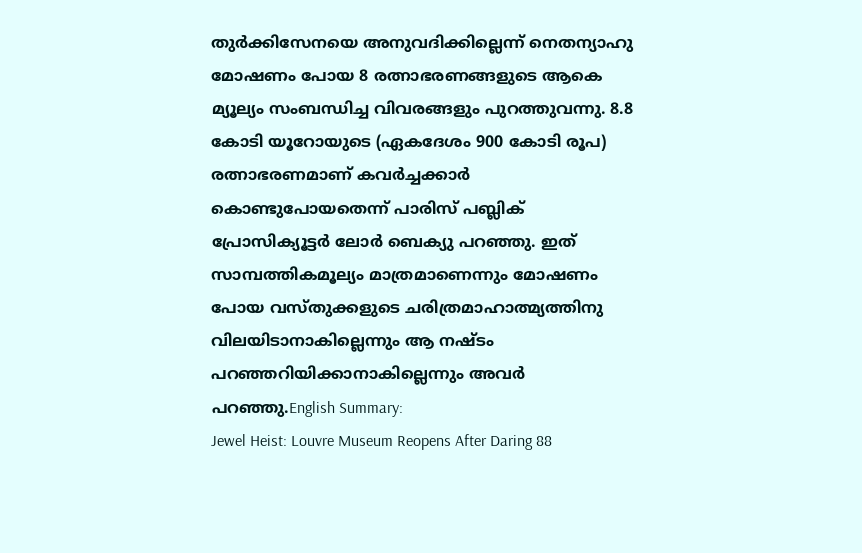തുർക്കിസേനയെ അനുവദിക്കില്ലെന്ന് നെതന്യാഹു
മോഷണം പോയ 8 രത്നാഭരണങ്ങളുടെ ആകെ മ്യൂല്യം സംബന്ധിച്ച വിവരങ്ങളും പുറത്തുവന്നു. 8.8 കോടി യൂറോയുടെ (ഏകദേശം 900 കോടി രൂപ) രത്നാഭരണമാണ് കവർച്ചക്കാർ കൊണ്ടുപോയതെന്ന് പാരിസ് പബ്ലിക് പ്രോസിക്യൂട്ടർ ലോർ ബെക്യു പറഞ്ഞു. ഇത് സാമ്പത്തികമൂല്യം മാത്രമാണെന്നും മോഷണം പോയ വസ്തുക്കളുടെ ചരിത്രമാഹാത്മ്യത്തിനു വിലയിടാനാകില്ലെന്നും ആ നഷ്ടം പറഞ്ഞറിയിക്കാനാകില്ലെന്നും അവർ പറഞ്ഞു.English Summary:
Jewel Heist: Louvre Museum Reopens After Daring 88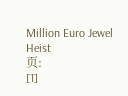Million Euro Jewel Heist
页:
[1]